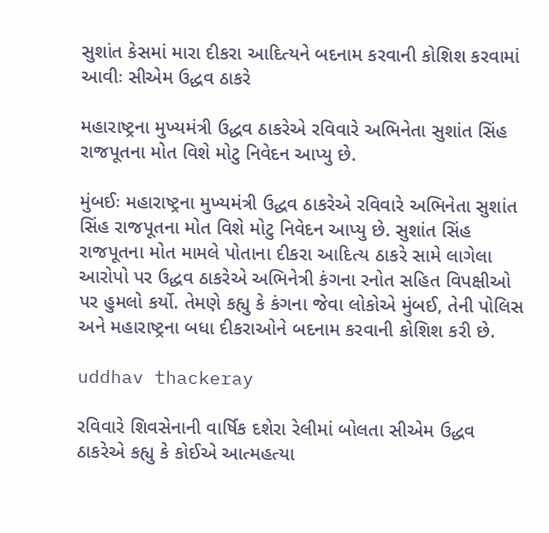સુશાંત કેસમાં મારા દીકરા આદિત્યને બદનામ કરવાની કોશિશ કરવામાં આવીઃ સીએમ ઉદ્ધવ ઠાકરે

મહારાષ્ટ્રના મુખ્યમંત્રી ઉદ્ધવ ઠાકરેએ રવિવારે અભિનેતા સુશાંત સિંહ રાજપૂતના મોત વિશે મોટુ નિવેદન આપ્યુ છે.

મુંબઈઃ મહારાષ્ટ્રના મુખ્યમંત્રી ઉદ્ધવ ઠાકરેએ રવિવારે અભિનેતા સુશાંત સિંહ રાજપૂતના મોત વિશે મોટુ નિવેદન આપ્યુ છે. સુશાંત સિંહ રાજપૂતના મોત મામલે પોતાના દીકરા આદિત્ય ઠાકરે સામે લાગેલા આરોપો પર ઉદ્ધવ ઠાકરેએ અભિનેત્રી કંગના રનોત સહિત વિપક્ષીઓ પર હુમલો કર્યો. તેમણે કહ્યુ કે કંગના જેવા લોકોએ મુંબઈ, તેની પોલિસ અને મહારાષ્ટ્રના બધા દીકરાઓને બદનામ કરવાની કોશિશ કરી છે.

uddhav thackeray

રવિવારે શિવસેનાની વાર્ષિક દશેરા રેલીમાં બોલતા સીએમ ઉદ્ધવ ઠાકરેએ કહ્યુ કે કોઈએ આત્મહત્યા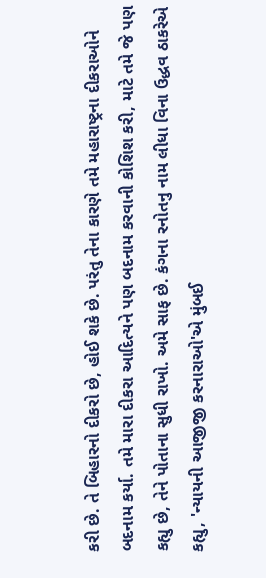કરી છે. તે બિહારનો દીકરો છે, હોઈ શકે છે. પરંતુ તેના કારણે તમે મહારાષ્ટ્રના દીકરાઓને બદનામ કર્યા. તમે મારા દીકરા આદિત્યને પણ બદનામ કરવાની કોશિશ કરી, માટે તમે જે પણ કહ્યુ છે, તેને પોતાના સુધી રાખો. અમે સાફ છે. કંગના રનોતનુ નામ લીધા વિના ઉદ્ધવ ઠાકરેએ કહ્યુ, 'ન્યાયની આજીજી કરનારાઓ'એ મુંબઈ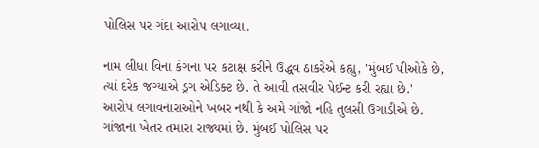પોલિસ પર ગંદા આરોપ લગાવ્યા.

નામ લીધા વિના કંગના પર કટાક્ષ કરીને ઉદ્ધવ ઠાકરેએ કહ્યુ, 'મુંબઈ પીઓકે છે, ત્યાં દરેક જગ્યાએ ડ્રગ એડિક્ટ છે. તે આવી તસવીર પેઈન્ટ કરી રહ્યા છે.' આરોપ લગાવનારાઓને ખબર નથી કે અમે ગાંજો નહિ તુલસી ઉગાડીએ છે. ગાંજાના ખેતર તમારા રાજ્યમાં છે. મુંબઈ પોલિસ પર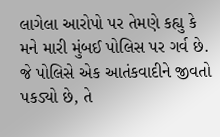લાગેલા આરોપો પર તેમણે કહ્યુ કે મને મારી મુંબઈ પોલિસ પર ગર્વ છે. જે પોલિસે એક આતંકવાદીને જીવતો પકડ્યો છે, તે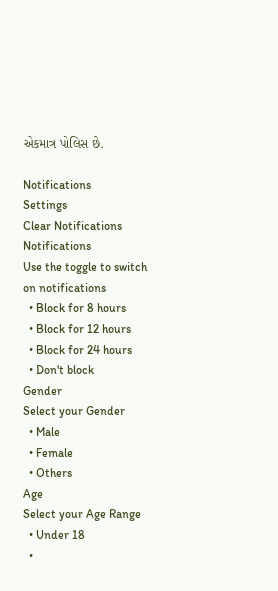એકમાત્ર પોલિસ છે.

Notifications
Settings
Clear Notifications
Notifications
Use the toggle to switch on notifications
  • Block for 8 hours
  • Block for 12 hours
  • Block for 24 hours
  • Don't block
Gender
Select your Gender
  • Male
  • Female
  • Others
Age
Select your Age Range
  • Under 18
  •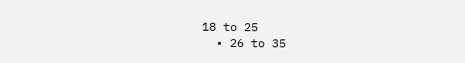18 to 25
  • 26 to 35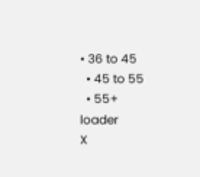• 36 to 45
  • 45 to 55
  • 55+
loader
X